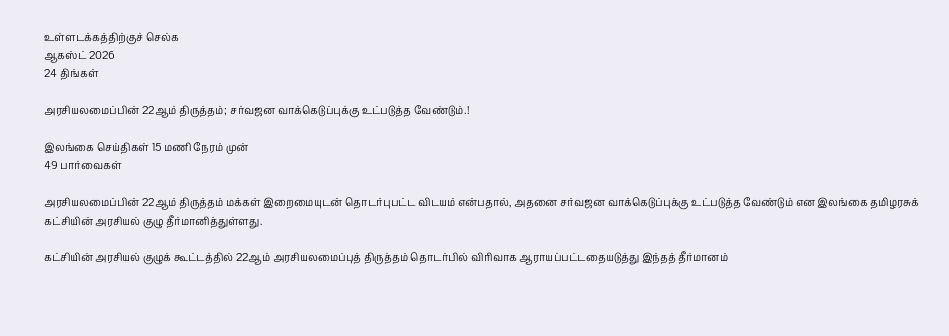உள்ளடக்கத்திற்குச் செல்க
ஆகஸ்ட் 2026
24 திங்கள்

அரசியலமைப்பின் 22ஆம் திருத்தம்; சர்வஜன வாக்கெடுப்புக்கு உட்படுத்த வேண்டும்.!

இலங்கை செய்திகள் 15 மணி நேரம் முன்
49 பார்வைகள்

அரசியலமைப்பின் 22ஆம் திருத்தம் மக்கள் இறைமையுடன் தொடர்புபட்ட விடயம் என்பதால், அதனை சர்வஜன வாக்கெடுப்புக்கு உட்படுத்த வேண்டும் என இலங்கை தமிழரசுக் கட்சியின் அரசியல் குழு தீர்மானித்துள்ளது.

கட்சியின் அரசியல் குழுக் கூட்டத்தில் 22ஆம் அரசியலமைப்புத் திருத்தம் தொடர்பில் விரிவாக ஆராயப்பட்டதையடுத்து இந்தத் தீர்மானம்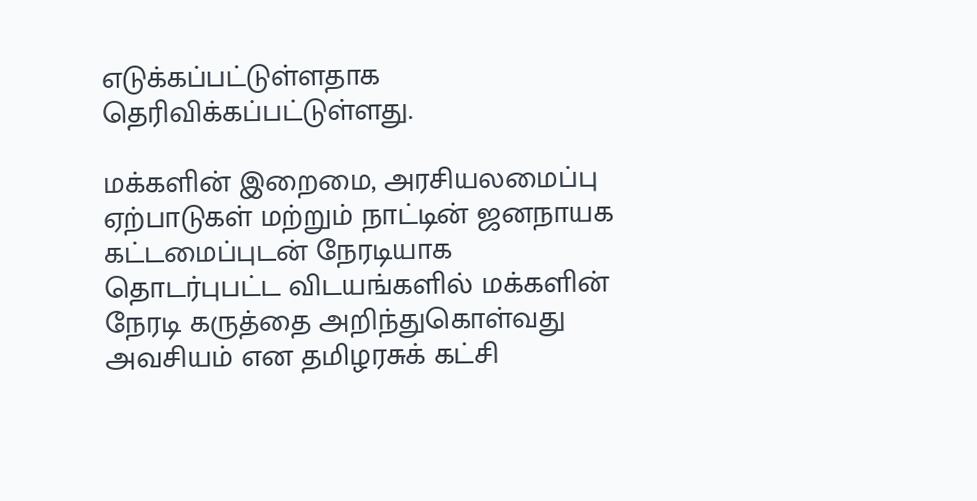எடுக்கப்பட்டுள்ளதாக தெரிவிக்கப்பட்டுள்ளது.

மக்களின் இறைமை, அரசியலமைப்பு ஏற்பாடுகள் மற்றும் நாட்டின் ஜனநாயக கட்டமைப்புடன் நேரடியாக தொடர்புபட்ட விடயங்களில் மக்களின் நேரடி கருத்தை அறிந்துகொள்வது அவசியம் என தமிழரசுக் கட்சி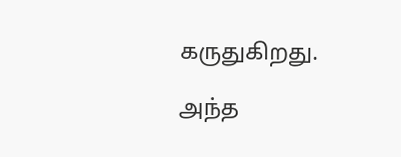கருதுகிறது.

அந்த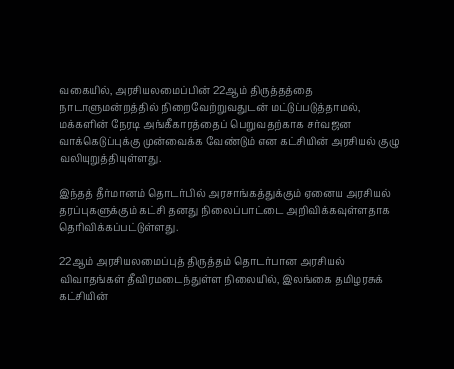வகையில், அரசியலமைப்பின் 22ஆம் திருத்தத்தை நாடாளுமன்றத்தில் நிறைவேற்றுவதுடன் மட்டுப்படுத்தாமல், மக்களின் நேரடி அங்கீகாரத்தைப் பெறுவதற்காக சர்வஜன வாக்கெடுப்புக்கு முன்வைக்க வேண்டும் என கட்சியின் அரசியல் குழு வலியுறுத்தியுள்ளது.

இந்தத் தீர்மானம் தொடர்பில் அரசாங்கத்துக்கும் ஏனைய அரசியல் தரப்புகளுக்கும் கட்சி தனது நிலைப்பாட்டை அறிவிக்கவுள்ளதாக தெரிவிக்கப்பட்டுள்ளது.

22ஆம் அரசியலமைப்புத் திருத்தம் தொடர்பான அரசியல் விவாதங்கள் தீவிரமடைந்துள்ள நிலையில், இலங்கை தமிழரசுக் கட்சியின்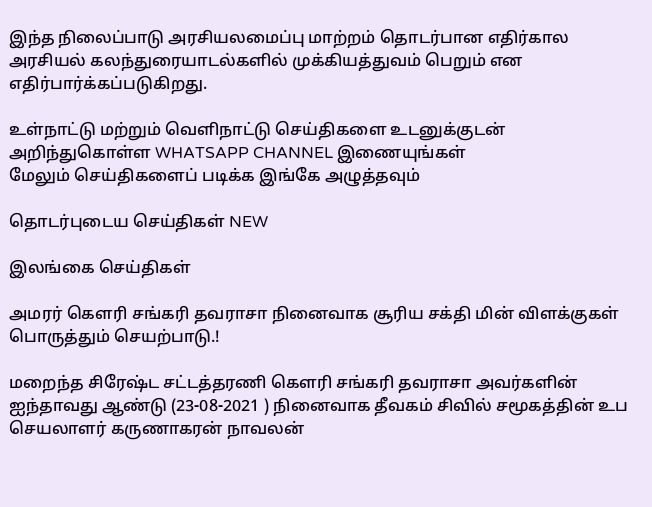இந்த நிலைப்பாடு அரசியலமைப்பு மாற்றம் தொடர்பான எதிர்கால அரசியல் கலந்துரையாடல்களில் முக்கியத்துவம் பெறும் என எதிர்பார்க்கப்படுகிறது.

உள்நாட்டு மற்றும் வெளிநாட்டு செய்திகளை உடனுக்குடன் அறிந்துகொள்ள WHATSAPP CHANNEL இணையுங்கள்
மேலும் செய்திகளைப் படிக்க இங்கே அழுத்தவும்

தொடர்புடைய செய்திகள் NEW

இலங்கை செய்திகள்

அமரர் கௌரி சங்கரி தவராசா நினைவாக சூரிய சக்தி மின் விளக்குகள் பொருத்தும் செயற்பாடு.!

மறைந்த சிரேஷ்ட சட்டத்தரணி கௌரி சங்கரி தவராசா அவர்களின் ஐந்தாவது ஆண்டு (23-08-2021 ) நினைவாக தீவகம் சிவில் சமூகத்தின் உப செயலாளர் கருணாகரன் நாவலன்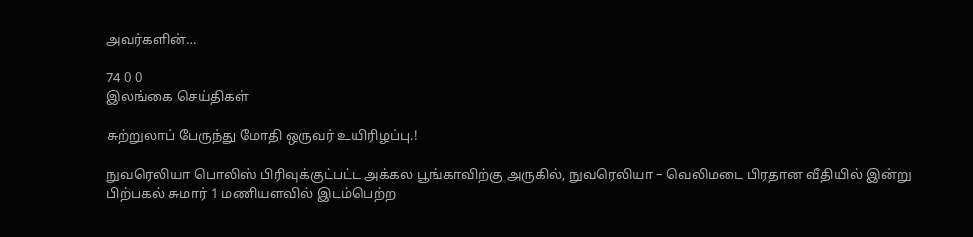அவர்களின்…

74 0 0
இலங்கை செய்திகள்

சுற்றுலாப் பேருந்து மோதி ஒருவர் உயிரிழப்பு.!

நுவரெலியா பொலிஸ் பிரிவுக்குட்பட்ட அக்கல பூங்காவிற்கு அருகில், நுவரெலியா – வெலிமடை பிரதான வீதியில் இன்று பிற்பகல் சுமார் 1 மணியளவில் இடம்பெற்ற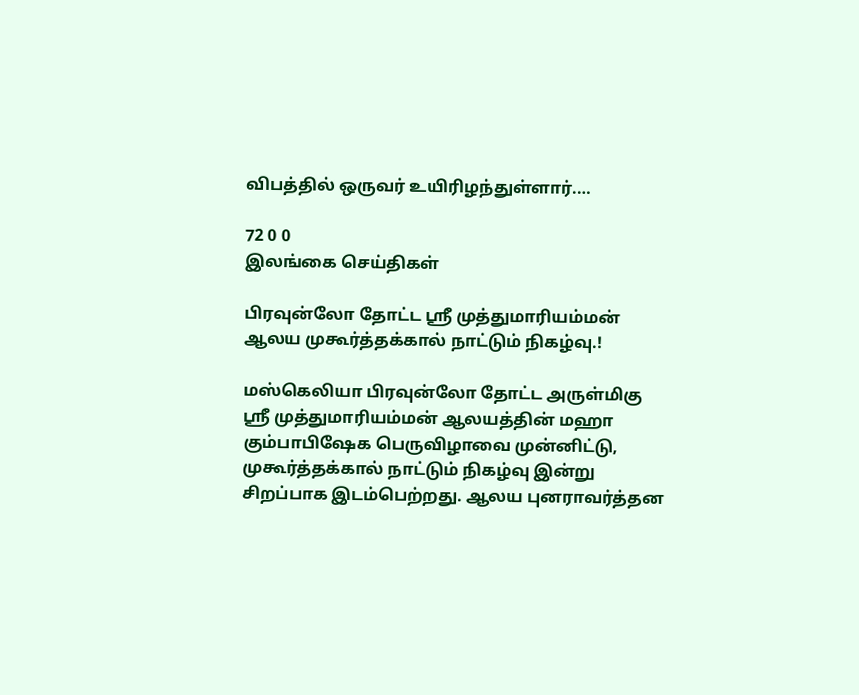விபத்தில் ஒருவர் உயிரிழந்துள்ளார்.…

72 0 0
இலங்கை செய்திகள்

பிரவுன்லோ தோட்ட ஸ்ரீ முத்துமாரியம்மன் ஆலய முகூர்த்தக்கால் நாட்டும் நிகழ்வு.!

மஸ்கெலியா பிரவுன்லோ தோட்ட அருள்மிகு ஸ்ரீ முத்துமாரியம்மன் ஆலயத்தின் மஹா கும்பாபிஷேக பெருவிழாவை முன்னிட்டு, முகூர்த்தக்கால் நாட்டும் நிகழ்வு இன்று சிறப்பாக இடம்பெற்றது. ஆலய புனராவர்த்தன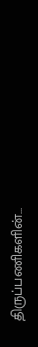திருப்பணிகளின்…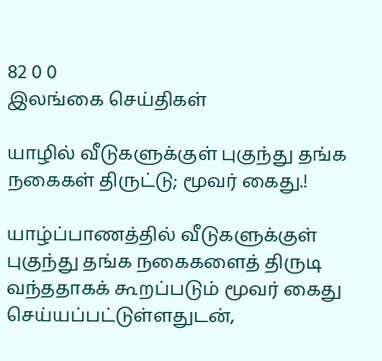82 0 0
இலங்கை செய்திகள்

யாழில் வீடுகளுக்குள் புகுந்து தங்க நகைகள் திருட்டு; மூவர் கைது.!

யாழ்ப்பாணத்தில் வீடுகளுக்குள் புகுந்து தங்க நகைகளைத் திருடி வந்ததாகக் கூறப்படும் மூவர் கைது செய்யப்பட்டுள்ளதுடன்,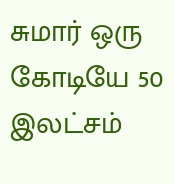சுமார் ஒரு கோடியே 50 இலட்சம்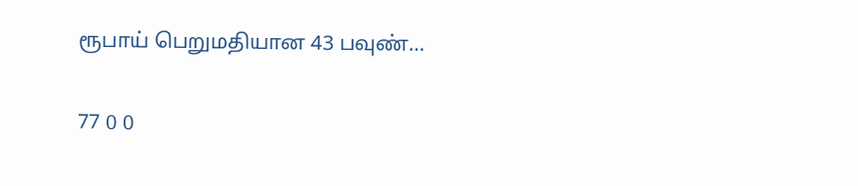ரூபாய் பெறுமதியான 43 பவுண்…

77 0 0